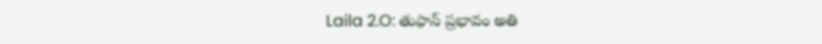Laila 2.O: తుఫాన్ ప్రభావం అతి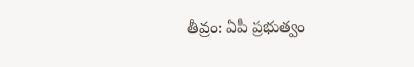తీవ్రం: ఏపీ ప్రభుత్వం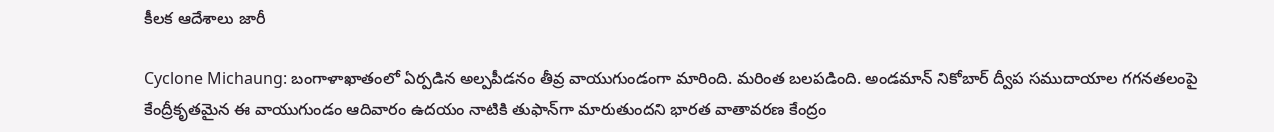కీలక ఆదేశాలు జారీ

Cyclone Michaung: బంగాళాఖాతంలో ఏర్పడిన అల్పపీడనం తీవ్ర వాయుగుండంగా మారింది. మరింత బలపడింది. అండమాన్ నికోబార్ ద్వీప సముదాయాల గగనతలంపై కేంద్రీకృతమైన ఈ వాయుగుండం ఆదివారం ఉదయం నాటికి తుఫాన్‌గా మారుతుందని భారత వాతావరణ కేంద్రం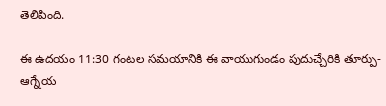తెలిపింది.

ఈ ఉదయం 11:30 గంటల సమయానికి ఈ వాయుగుండం పుదుచ్చేరికి తూర్పు-ఆగ్నేయ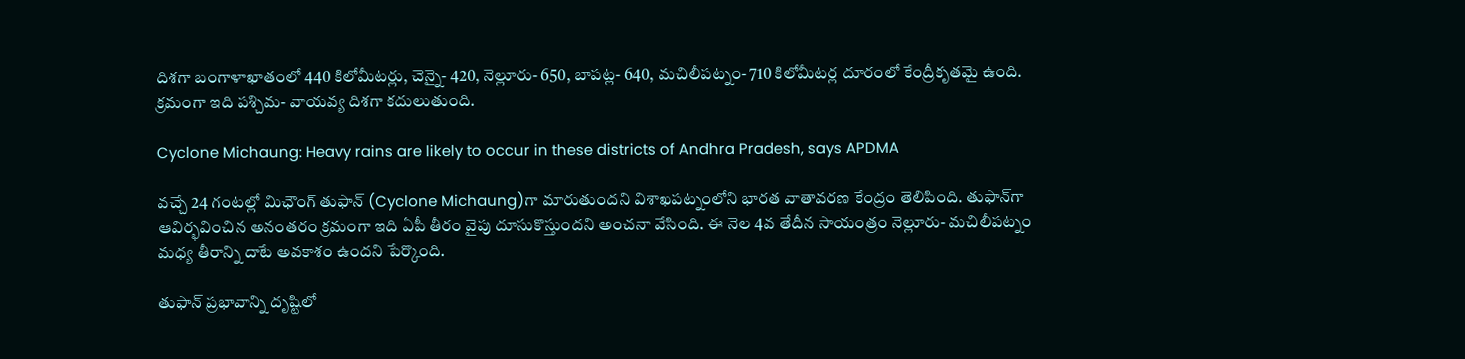దిశగా బంగాళాఖాతంలో 440 కిలోమీటర్లు, చెన్నై- 420, నెల్లూరు- 650, బాపట్ల- 640, మచిలీపట్నం- 710 కిలోమీటర్ల దూరంలో కేంద్రీకృతమై ఉంది. క్రమంగా ఇది పశ్చిమ- వాయవ్య దిశగా కదులుతుంది.

Cyclone Michaung: Heavy rains are likely to occur in these districts of Andhra Pradesh, says APDMA

వచ్చే 24 గంటల్లో మిఛౌంగ్ తుఫాన్‌ (Cyclone Michaung)గా మారుతుందని విశాఖపట్నంలోని భారత వాతావరణ కేంద్రం తెలిపింది. తుఫాన్‌గా ఆవిర్భవించిన అనంతరం క్రమంగా ఇది ఏపీ తీరం వైపు దూసుకొస్తుందని అంచనా వేసింది. ఈ నెల 4వ తేదీన సాయంత్రం నెల్లూరు- మచిలీపట్నం మధ్య తీరాన్ని దాటే అవకాశం ఉందని పేర్కొంది.

తుఫాన్ ప్రభావాన్ని దృష్టిలో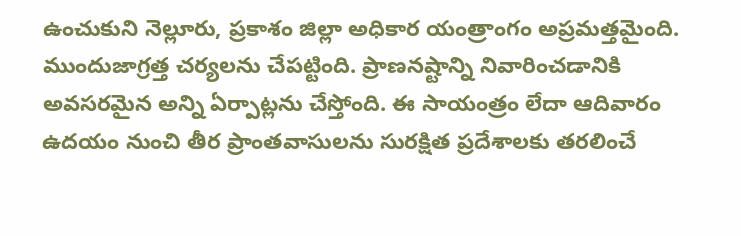ఉంచుకుని నెల్లూరు, ప్రకాశం జిల్లా అధికార యంత్రాంగం అప్రమత్తమైంది. ముందుజాగ్రత్త చర్యలను చేపట్టింది. ప్రాణనష్టాన్ని నివారించడానికి అవసరమైన అన్ని ఏర్పాట్లను చేస్తోంది. ఈ సాయంత్రం లేదా ఆదివారం ఉదయం నుంచి తీర ప్రాంతవాసులను సురక్షిత ప్రదేశాలకు తరలించే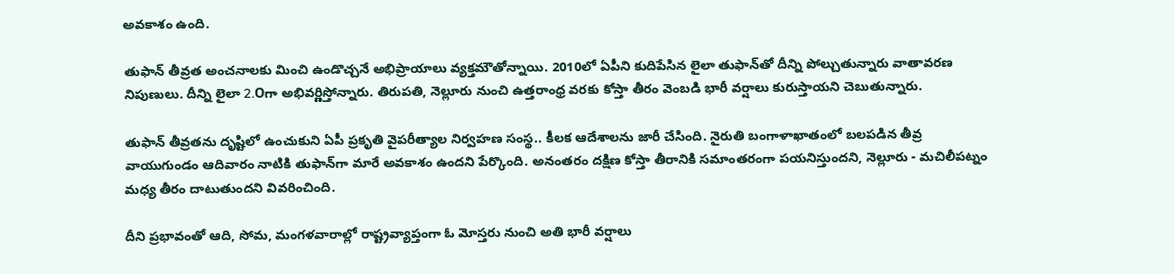అవకాశం ఉంది.

తుఫాన్ తీవ్రత అంచనాలకు మించి ఉండొచ్చనే అభిప్రాయాలు వ్యక్తమౌతోన్నాయి. 2010లో ఏపీని కుదిపేసిన లైలా తుఫాన్‌తో దీన్ని పోల్చుతున్నారు వాతావరణ నిపుణులు. దీన్ని లైలా 2.Oగా అభివర్ణిస్తోన్నారు. తిరుపతి, నెల్లూరు నుంచి ఉత్తరాంధ్ర వరకు కోస్తా తీరం వెంబడి భారీ వర్షాలు కురుస్తాయని చెబుతున్నారు.

తుఫాన్ తీవ్రతను దృష్టిలో ఉంచుకుని ఏపీ ప్రకృతి వైపరీత్యాల నిర్వహణ సంస్థ.. కీలక ఆదేశాలను జారీ చేసింది. నైరుతి బంగాళాఖాతంలో బలపడిన తీవ్ర వాయుగుండం ఆదివారం నాటికి తుఫాన్‌గా మారే అవకాశం ఉందని పేర్కొంది. అనంతరం దక్షిణ కోస్తా తీరానికి సమాంతరంగా పయనిస్తుందని, నెల్లూరు - మచిలీపట్నం మధ్య తీరం దాటుతుందని వివరించింది.

దీని ప్రభావంతో ఆది, సోమ, మంగళవారాల్లో రాష్ట్రవ్యాప్తంగా ఓ మోస్తరు నుంచి అతి భారీ వర్షాలు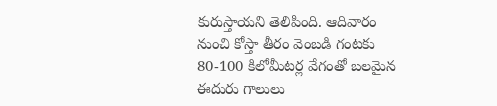కురుస్తాయని తెలిపింది. ఆదివారం నుంచి కోస్తా తీరం వెంబడి గంటకు 80-100 కిలోమీటర్ల వేగంతో బలమైన ఈదురు గాలులు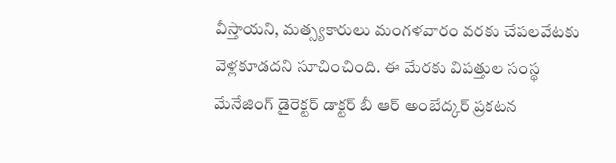వీస్తాయని, మత్స్యకారులు మంగళవారం వరకు చేపలవేటకు వెళ్లకూడదని సూచించింది. ఈ మేరకు విపత్తుల సంస్థ మేనేజింగ్ డైరెక్టర్ డాక్టర్ బీ ఆర్ అంబేద్కర్ ప్రకటన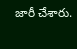జారీ చేశారు.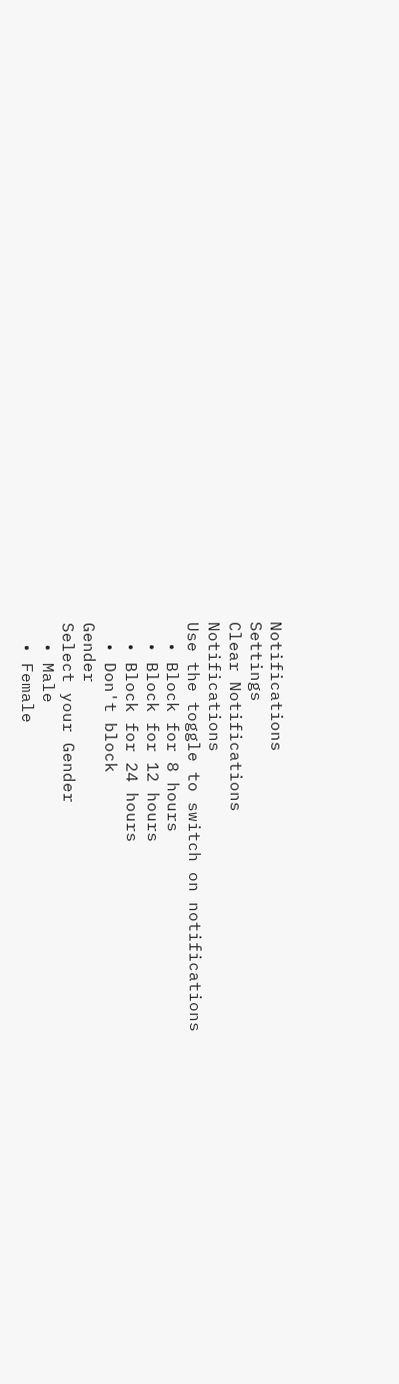Notifications
Settings
Clear Notifications
Notifications
Use the toggle to switch on notifications
  • Block for 8 hours
  • Block for 12 hours
  • Block for 24 hours
  • Don't block
Gender
Select your Gender
  • Male
  • Female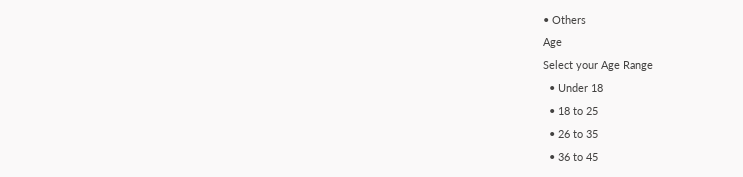• Others
Age
Select your Age Range
  • Under 18
  • 18 to 25
  • 26 to 35
  • 36 to 45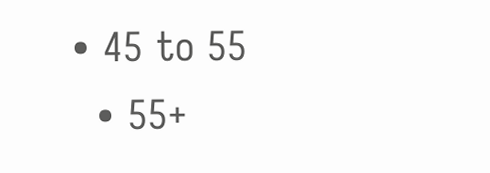• 45 to 55
  • 55+